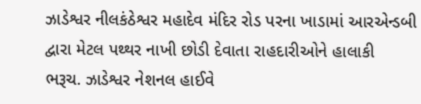ઝાડેશ્વર નીલકંઠેશ્વર મહાદેવ મંદિર રોડ પરના ખાડામાં આરએન્ડબી દ્વારા મેટલ પથ્થર નાખી છોડી દેવાતા રાહદારીઓને હાલાકી
ભરૂચ. ઝાડેશ્વર નેશનલ હાઈવે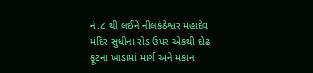નં.૮ થી લઈને નીલકંઠેશ્વર મહાદેવ મંદિર સુધીના રોડ ઉપર એકથી દોઢ ફૂટના ખાડામાં માર્ગ અને મકાન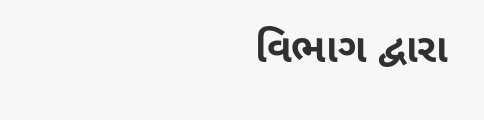વિભાગ દ્વારા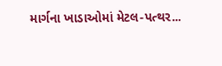માર્ગના ખાડાઓમાં મેટલ-પત્થર...